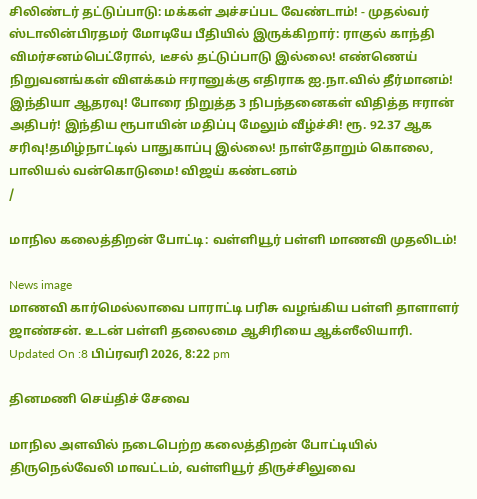சிலிண்டர் தட்டுப்பாடு: மக்கள் அச்சப்பட வேண்டாம்! - முதல்வர் ஸ்டாலின்பிரதமர் மோடியே பீதியில் இருக்கிறார்: ராகுல் காந்தி விமர்சனம்பெட்ரோல், டீசல் தட்டுப்பாடு இல்லை! எண்ணெய் நிறுவனங்கள் விளக்கம் ஈரானுக்கு எதிராக ஐ.நா.வில் தீர்மானம்! இந்தியா ஆதரவு! போரை நிறுத்த 3 நிபந்தனைகள் விதித்த ஈரான் அதிபர்! இந்திய ரூபாயின் மதிப்பு மேலும் வீழ்ச்சி! ரூ. 92.37 ஆக சரிவு!தமிழ்நாட்டில் பாதுகாப்பு இல்லை! நாள்தோறும் கொலை, பாலியல் வன்கொடுமை! விஜய் கண்டனம்
/

மாநில கலைத்திறன் போட்டி: வள்ளியூர் பள்ளி மாணவி முதலிடம்!

News image
மாணவி கார்மெல்லாவை பாராட்டி பரிசு வழங்கிய பள்ளி தாளாளர் ஜாண்சன். உடன் பள்ளி தலைமை ஆசிரியை ஆக்ஸீலியாரி.
Updated On :8 பிப்ரவரி 2026, 8:22 pm

தினமணி செய்திச் சேவை

மாநில அளவில் நடைபெற்ற கலைத்திறன் போட்டியில் திருநெல்வேலி மாவட்டம், வள்ளியூர் திருச்சிலுவை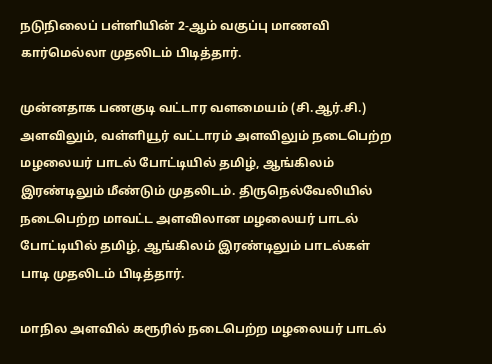நடுநிலைப் பள்ளியின் 2-ஆம் வகுப்பு மாணவி கார்மெல்லா முதலிடம் பிடித்தார்.

முன்னதாக பணகுடி வட்டார வளமையம் (சி.ஆர்.சி.) அளவிலும், வள்ளியூர் வட்டாரம் அளவிலும் நடைபெற்ற மழலையர் பாடல் போட்டியில் தமிழ், ஆங்கிலம் இரண்டிலும் மீண்டும் முதலிடம். திருநெல்வேலியில் நடைபெற்ற மாவட்ட அளவிலான மழலையர் பாடல் போட்டியில் தமிழ், ஆங்கிலம் இரண்டிலும் பாடல்கள் பாடி முதலிடம் பிடித்தார்.

மாநில அளவில் கரூரில் நடைபெற்ற மழலையர் பாடல்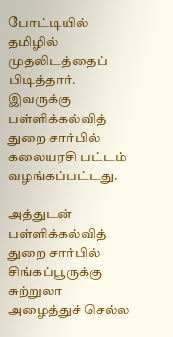போட்டியில் தமிழில் முதலிடத்தைப் பிடித்தார். இவருக்கு பள்ளிக்கல்வித் துறை சார்பில் கலையரசி பட்டம் வழங்கப்பட்டது.

அத்துடன் பள்ளிக்கல்வித் துறை சார்பில் சிங்கப்பூருக்கு சுற்றுலா அழைத்துச் செல்ல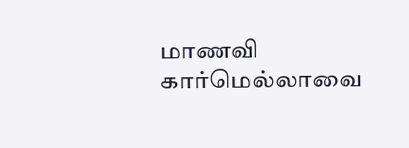மாணவி கார்மெல்லாவை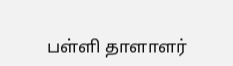பள்ளி தாளாளர்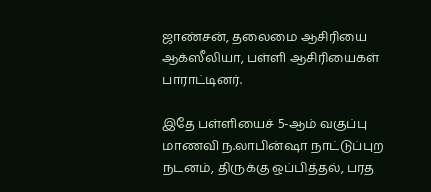ஜாண்சன், தலைமை ஆசிரியை ஆக்ஸீலியா, பள்ளி ஆசிரியைகள் பாராட்டினர்.

இதே பள்ளியைச் 5-ஆம் வகுப்பு மாணவி ந.லாபின்ஷா நாட்டுப்புற நடனம், திருக்கு ஒப்பித்தல், பரத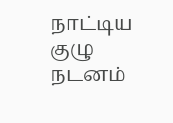நாட்டிய குழு நடனம்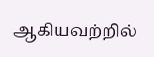ஆகியவற்றில்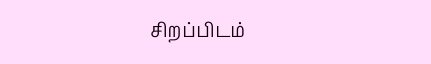சிறப்பிடம்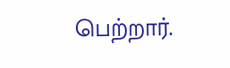பெற்றார்.